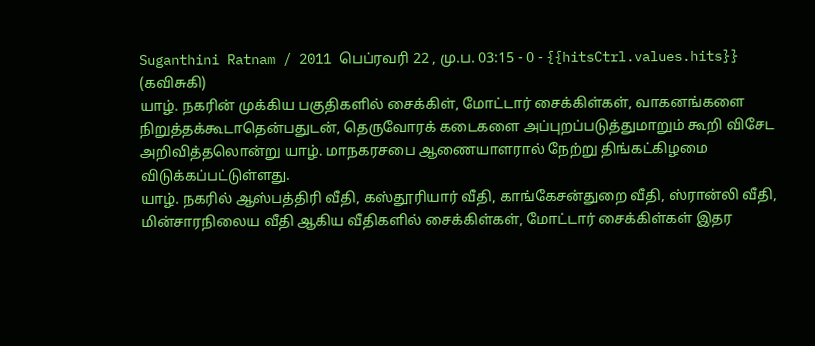Suganthini Ratnam / 2011 பெப்ரவரி 22 , மு.ப. 03:15 - 0 - {{hitsCtrl.values.hits}}
(கவிசுகி)
யாழ். நகரின் முக்கிய பகுதிகளில் சைக்கிள், மோட்டார் சைக்கிள்கள், வாகனங்களை நிறுத்தக்கூடாதென்பதுடன், தெருவோரக் கடைகளை அப்புறப்படுத்துமாறும் கூறி விசேட அறிவித்தலொன்று யாழ். மாநகரசபை ஆணையாளரால் நேற்று திங்கட்கிழமை விடுக்கப்பட்டுள்ளது.
யாழ். நகரில் ஆஸ்பத்திரி வீதி, கஸ்தூரியார் வீதி, காங்கேசன்துறை வீதி, ஸ்ரான்லி வீதி, மின்சாரநிலைய வீதி ஆகிய வீதிகளில் சைக்கிள்கள், மோட்டார் சைக்கிள்கள் இதர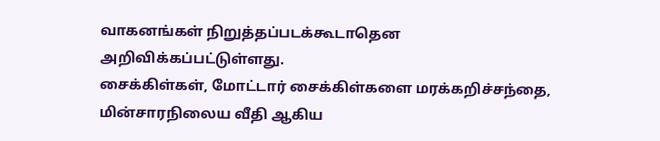வாகனங்கள் நிறுத்தப்படக்கூடாதென அறிவிக்கப்பட்டுள்ளது.
சைக்கிள்கள், மோட்டார் சைக்கிள்களை மரக்கறிச்சந்தை, மின்சாரநிலைய வீதி ஆகிய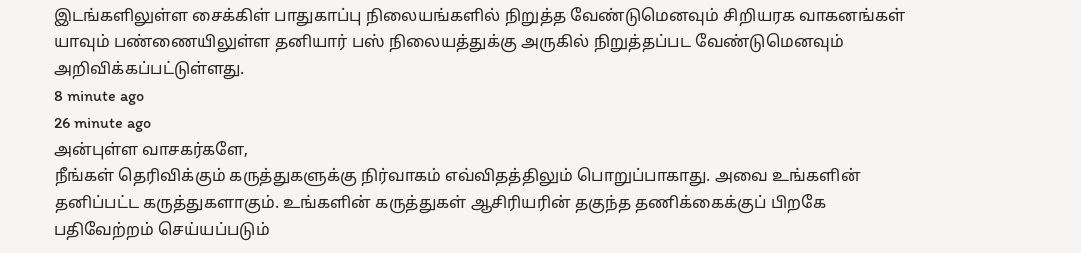இடங்களிலுள்ள சைக்கிள் பாதுகாப்பு நிலையங்களில் நிறுத்த வேண்டுமெனவும் சிறியரக வாகனங்கள் யாவும் பண்ணையிலுள்ள தனியார் பஸ் நிலையத்துக்கு அருகில் நிறுத்தப்பட வேண்டுமெனவும் அறிவிக்கப்பட்டுள்ளது.
8 minute ago
26 minute ago
அன்புள்ள வாசகர்களே,
நீங்கள் தெரிவிக்கும் கருத்துகளுக்கு நிர்வாகம் எவ்விதத்திலும் பொறுப்பாகாது. அவை உங்களின் தனிப்பட்ட கருத்துகளாகும். உங்களின் கருத்துகள் ஆசிரியரின் தகுந்த தணிக்கைக்குப் பிறகே பதிவேற்றம் செய்யப்படும்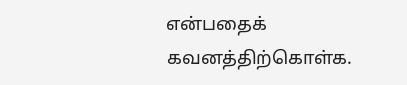என்பதைக் கவனத்திற்கொள்க.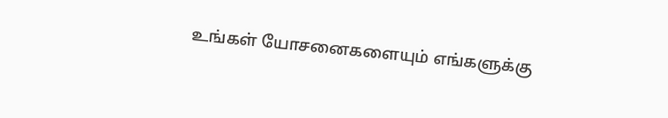உங்கள் யோசனைகளையும் எங்களுக்கு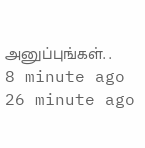அனுப்புங்கள். .
8 minute ago
26 minute ago